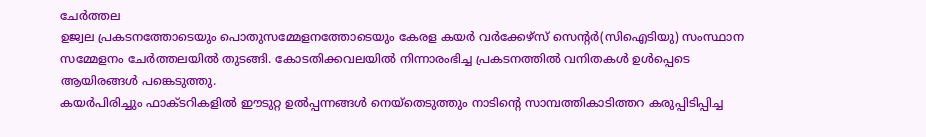ചേർത്തല
ഉജ്വല പ്രകടനത്തോടെയും പൊതുസമ്മേളനത്തോടെയും കേരള കയർ വർക്കേഴ്സ് സെന്റർ(സിഐടിയു) സംസ്ഥാന സമ്മേളനം ചേർത്തലയിൽ തുടങ്ങി. കോടതിക്കവലയിൽ നിന്നാരംഭിച്ച പ്രകടനത്തിൽ വനിതകൾ ഉൾപ്പെടെ ആയിരങ്ങൾ പങ്കെടുത്തു.
കയർപിരിച്ചും ഫാക്ടറികളിൽ ഈടുറ്റ ഉൽപ്പന്നങ്ങൾ നെയ്തെടുത്തും നാടിന്റെ സാമ്പത്തികാടിത്തറ കരുപ്പിടിപ്പിച്ച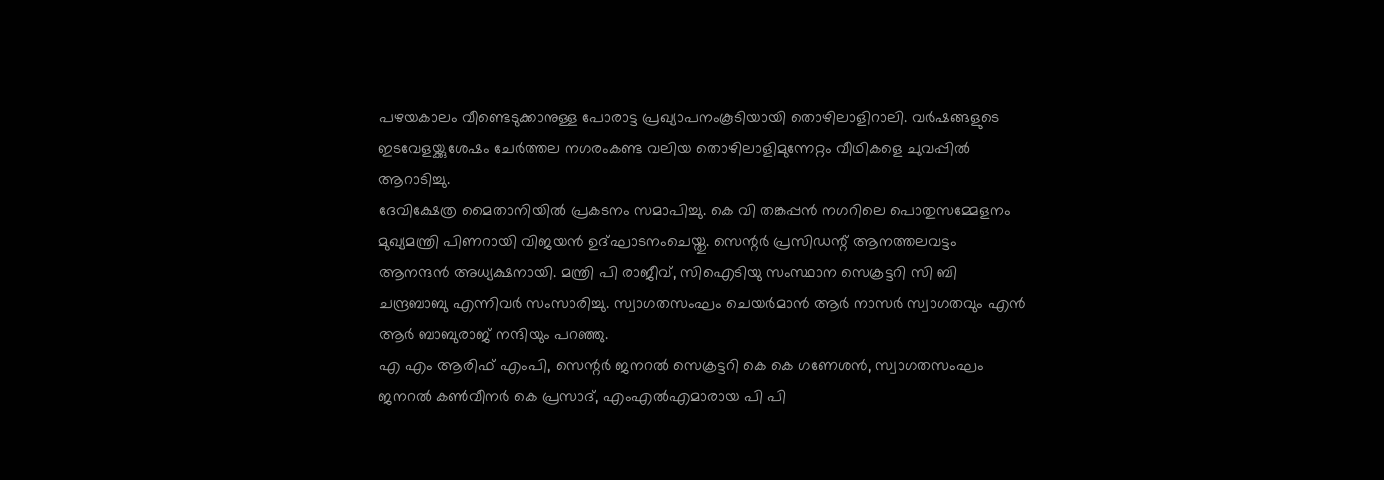പഴയകാലം വീണ്ടെടുക്കാനുള്ള പോരാട്ട പ്രഖ്യാപനംകൂടിയായി തൊഴിലാളിറാലി. വർഷങ്ങളുടെ ഇടവേളയ്ക്കുശേഷം ചേർത്തല നഗരംകണ്ട വലിയ തൊഴിലാളിമുന്നേറ്റം വീഥികളെ ചുവപ്പിൽ ആറാടിച്ചു.
ദേവിക്ഷേത്ര മൈതാനിയിൽ പ്രകടനം സമാപിച്ചു. കെ വി തങ്കപ്പൻ നഗറിലെ പൊതുസമ്മേളനം മുഖ്യമന്ത്രി പിണറായി വിജയൻ ഉദ്ഘാടനംചെയ്തു. സെന്റർ പ്രസിഡന്റ് ആനത്തലവട്ടം ആനന്ദൻ അധ്യക്ഷനായി. മന്ത്രി പി രാജീവ്, സിഐടിയു സംസ്ഥാന സെക്രട്ടറി സി ബി ചന്ദ്രബാബു എന്നിവർ സംസാരിച്ചു. സ്വാഗതസംഘം ചെയർമാൻ ആർ നാസർ സ്വാഗതവും എൻ ആർ ബാബുരാജ് നന്ദിയും പറഞ്ഞു.
എ എം ആരിഫ് എംപി, സെന്റർ ജനറൽ സെക്രട്ടറി കെ കെ ഗണേശൻ, സ്വാഗതസംഘം ജനറൽ കൺവീനർ കെ പ്രസാദ്, എംഎൽഎമാരായ പി പി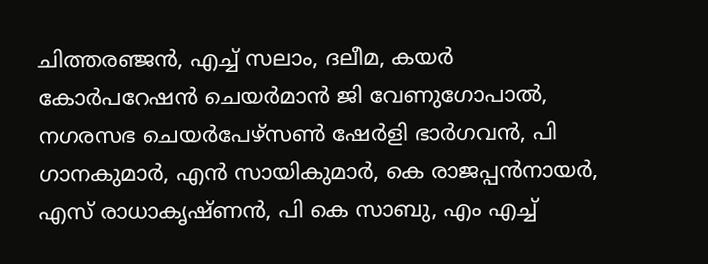ചിത്തരഞ്ജൻ, എച്ച് സലാം, ദലീമ, കയർ കോർപറേഷൻ ചെയർമാൻ ജി വേണുഗോപാൽ, നഗരസഭ ചെയർപേഴ്സൺ ഷേർളി ഭാർഗവൻ, പി ഗാനകുമാർ, എൻ സായികുമാർ, കെ രാജപ്പൻനായർ, എസ് രാധാകൃഷ്ണൻ, പി കെ സാബു, എം എച്ച്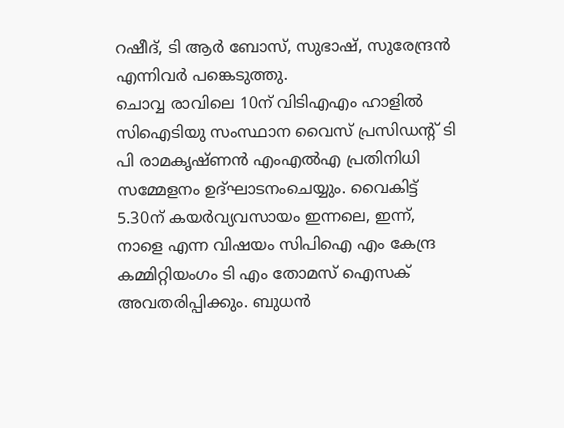റഷീദ്, ടി ആർ ബോസ്, സുഭാഷ്, സുരേന്ദ്രൻ എന്നിവർ പങ്കെടുത്തു.
ചൊവ്വ രാവിലെ 10ന് വിടിഎഎം ഹാളിൽ സിഐടിയു സംസ്ഥാന വൈസ് പ്രസിഡന്റ് ടി പി രാമകൃഷ്ണൻ എംഎൽഎ പ്രതിനിധി സമ്മേളനം ഉദ്ഘാടനംചെയ്യും. വൈകിട്ട് 5.30ന് കയർവ്യവസായം ഇന്നലെ, ഇന്ന്, നാളെ എന്ന വിഷയം സിപിഐ എം കേന്ദ്ര കമ്മിറ്റിയംഗം ടി എം തോമസ് ഐസക് അവതരിപ്പിക്കും. ബുധൻ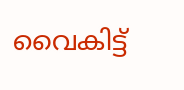വൈകിട്ട്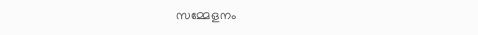സമ്മേളനം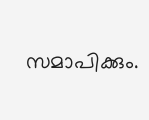സമാപിക്കും.